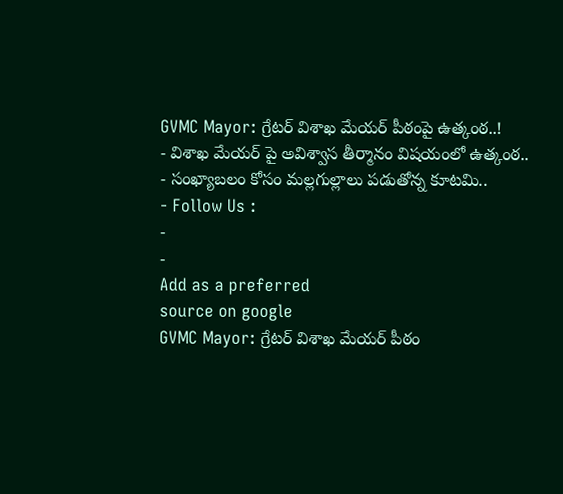GVMC Mayor: గ్రేటర్ విశాఖ మేయర్ పీఠంపై ఉత్కంఠ..!
- విశాఖ మేయర్ పై అవిశ్వాస తీర్మానం విషయంలో ఉత్కంఠ..
- సంఖ్యాబలం కోసం మల్లగుల్లాలు పడుతోన్న కూటమి..
- Follow Us :
-
-
Add as a preferred
source on google
GVMC Mayor: గ్రేటర్ విశాఖ మేయర్ పీఠం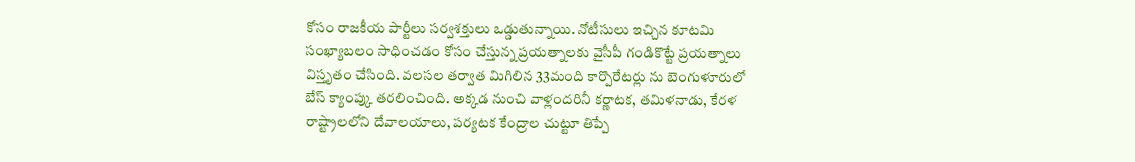కోసం రాజకీయ పార్టీలు సర్వశక్తులు ఒడ్డుతున్నాయి. నోటీసులు ఇచ్చిన కూటమి సంఖ్యాబలం సాధించడం కోసం చేస్తున్న ప్రయత్నాలకు వైసీపీ గండికొట్టే ప్రయత్నాలు విస్తృతం చేసింది. వలసల తర్వాత మిగిలిన 33మంది కార్పొరేటర్లు ను బెంగుళూరులో బేస్ క్యాంప్కు తరలించింది. అక్కడ నుంచి వాళ్లందరినీ కర్ణాటక, తమిళనాడు, కేరళ రాష్ట్రాలలోని దేవాలయాలు, పర్యటక కేంద్రాల చుట్టూ తిప్పే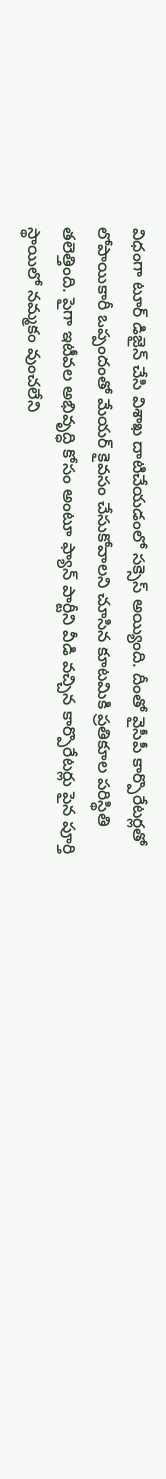విధంగా టూర్ డిజైన్ చేసి విశాఖ దాటిచేయడంలో సక్సెస్ అయ్యింది. దీంతో వైసీపీ కార్పొరేటర్లతో లోపాయికారీ ఒప్పందంతో మేయర్ కైవసం చేసుకోవాలని చూసిన కూటమికి ప్రతికూల పరిస్థితి తలెత్తింది. పైగా ఇటీవల అభివృద్ధి కోసం అంటూ ఫ్యాన్ పార్టీని వీడి వచ్చిన కార్పొరేటర్లు పైన పూర్తి స్థాయిలో నమ్మకం వుంచలేని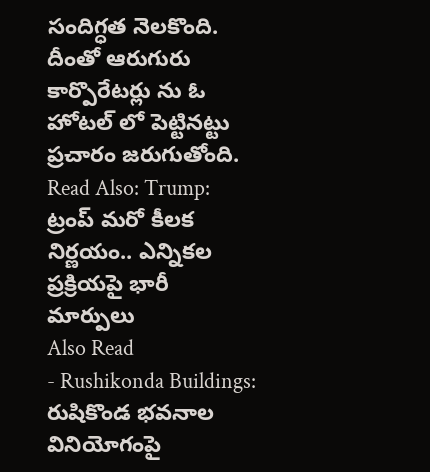సందిగ్ధత నెలకొంది. దీంతో ఆరుగురు కార్పొరేటర్లు ను ఓ హోటల్ లో పెట్టినట్టు ప్రచారం జరుగుతోంది.
Read Also: Trump: ట్రంప్ మరో కీలక నిర్ణయం.. ఎన్నికల ప్రక్రియపై భారీ మార్పులు
Also Read
- Rushikonda Buildings: రుషికొండ భవనాల వినియోగంపై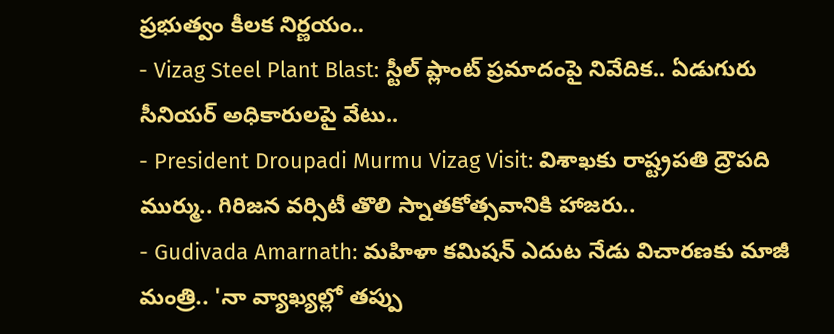ప్రభుత్వం కీలక నిర్ణయం..
- Vizag Steel Plant Blast: స్టీల్ ప్లాంట్ ప్రమాదంపై నివేదిక.. ఏడుగురు సీనియర్ అధికారులపై వేటు..
- President Droupadi Murmu Vizag Visit: విశాఖకు రాష్ట్రపతి ద్రౌపది ముర్ము.. గిరిజన వర్సిటీ తొలి స్నాతకోత్సవానికి హాజరు..
- Gudivada Amarnath: మహిళా కమిషన్ ఎదుట నేడు విచారణకు మాజీ మంత్రి.. 'నా వ్యాఖ్యల్లో తప్పు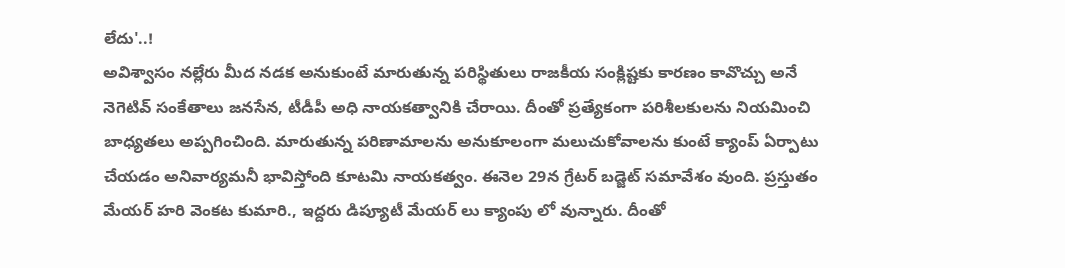లేదు'..!
అవిశ్వాసం నల్లేరు మీద నడక అనుకుంటే మారుతున్న పరిస్థితులు రాజకీయ సంక్లిష్టకు కారణం కావొచ్చు అనే నెగెటివ్ సంకేతాలు జనసేన, టీడీపీ అధి నాయకత్వానికి చేరాయి. దీంతో ప్రత్యేకంగా పరిశీలకులను నియమించి బాధ్యతలు అప్పగించింది. మారుతున్న పరిణామాలను అనుకూలంగా మలుచుకోవాలను కుంటే క్యాంప్ ఏర్పాటు చేయడం అనివార్యమనీ భావిస్తోంది కూటమి నాయకత్వం. ఈనెల 29న గ్రేటర్ బడ్జెట్ సమావేశం వుంది. ప్రస్తుతం మేయర్ హరి వెంకట కుమారి., ఇద్దరు డిప్యూటీ మేయర్ లు క్యాంపు లో వున్నారు. దీంతో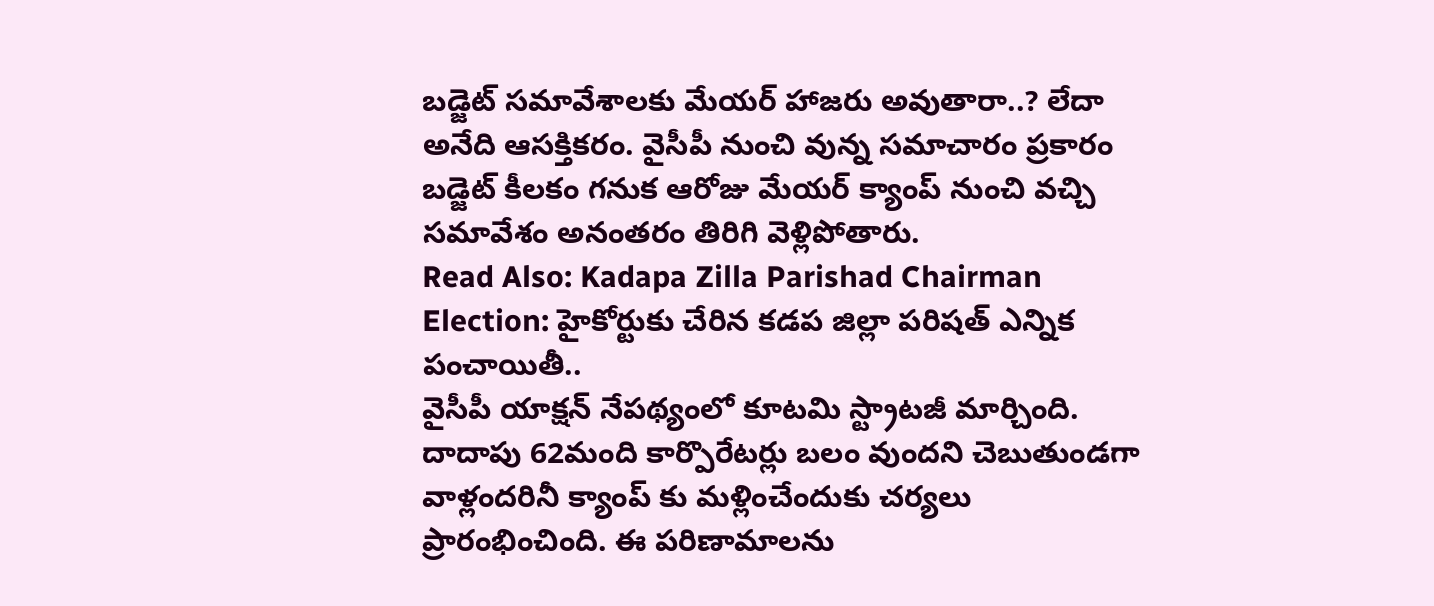బడ్జెట్ సమావేశాలకు మేయర్ హాజరు అవుతారా..? లేదా అనేది ఆసక్తికరం. వైసీపీ నుంచి వున్న సమాచారం ప్రకారం బడ్జెట్ కీలకం గనుక ఆరోజు మేయర్ క్యాంప్ నుంచి వచ్చి సమావేశం అనంతరం తిరిగి వెళ్లిపోతారు.
Read Also: Kadapa Zilla Parishad Chairman Election: హైకోర్టుకు చేరిన కడప జిల్లా పరిషత్ ఎన్నిక పంచాయితీ..
వైసీపీ యాక్షన్ నేపథ్యంలో కూటమి స్ట్రాటజీ మార్చింది. దాదాపు 62మంది కార్పొరేటర్లు బలం వుందని చెబుతుండగా వాళ్లందరినీ క్యాంప్ కు మళ్లించేందుకు చర్యలు ప్రారంభించింది. ఈ పరిణామాలను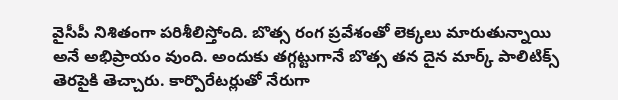వైసీపీ నిశితంగా పరిశీలిస్తోంది. బొత్స రంగ ప్రవేశంతో లెక్కలు మారుతున్నాయి అనే అభిప్రాయం వుంది. అందుకు తగ్గట్టుగానే బొత్స తన దైన మార్క్ పాలిటిక్స్ తెరపైకి తెచ్చారు. కార్పొరేటర్లుతో నేరుగా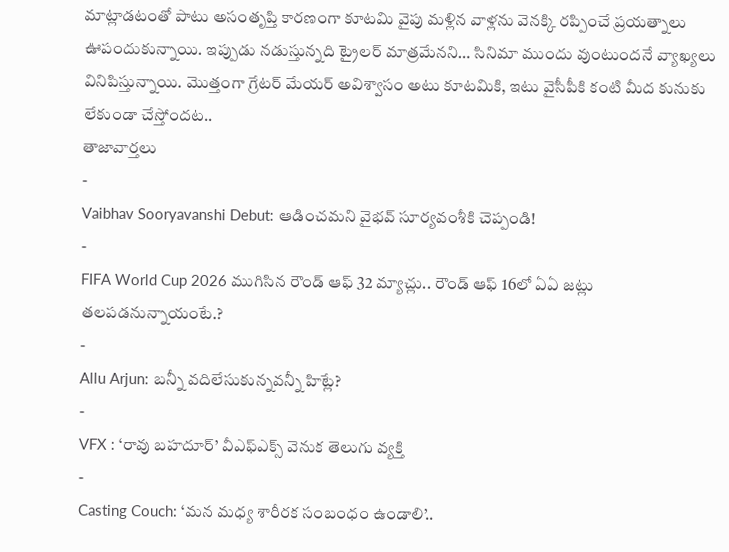మాట్లాడటంతో పాటు అసంతృప్తి కారణంగా కూటమి వైపు మళ్లిన వాళ్లను వెనక్కి రప్పించే ప్రయత్నాలు ఊపందుకున్నాయి. ఇప్పుడు నడుస్తున్నది ట్రైలర్ మాత్రమేనని… సినిమా ముందు వుంటుందనే వ్యాఖ్యలు వినిపిస్తున్నాయి. మొత్తంగా గ్రేటర్ మేయర్ అవిశ్వాసం అటు కూటమికి, ఇటు వైసీపీకి కంటి మీద కునుకు లేకుండా చేస్తోందట..
తాజావార్తలు
-
Vaibhav Sooryavanshi Debut: ఆడించమని వైభవ్ సూర్యవంశీకి చెప్పండి!
-
FIFA World Cup 2026 ముగిసిన రౌండ్ ఆఫ్ 32 మ్యాచ్లు.. రౌండ్ ఆఫ్ 16లో ఏఏ జట్లు తలపడనున్నాయంటే.?
-
Allu Arjun: బన్నీ వదిలేసుకున్నవన్నీ హిట్లే?
-
VFX : ‘రావు బహదూర్’ వీఎఫ్ఎక్స్ వెనుక తెలుగు వ్యక్తి
-
Casting Couch: ‘మన మధ్య శారీరక సంబంధం ఉండాలి’..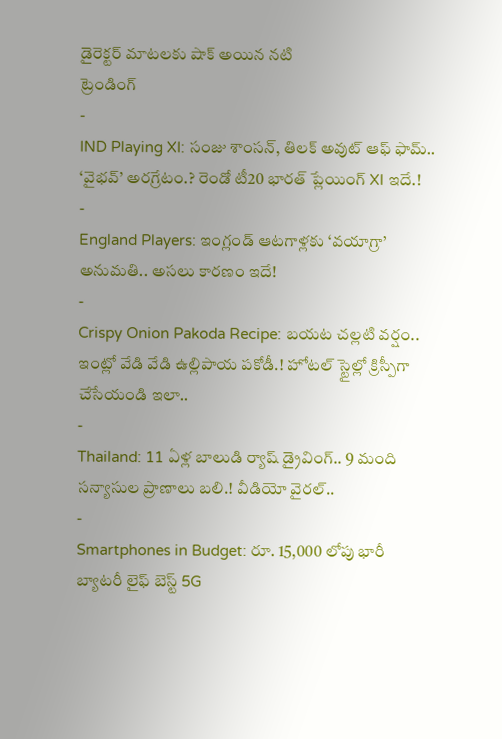డైరెక్టర్ మాటలకు షాక్ అయిన నటి
ట్రెండింగ్
-
IND Playing XI: సంజు శాంసన్, తిలక్ అవుట్ ఆఫ్ ఫామ్.. ‘వైభవ్’ అరగ్రేటం.? రెండో టీ20 భారత్ ప్లేయింగ్ XI ఇదే.!
-
England Players: ఇంగ్లండ్ ఆటగాళ్లకు ‘వయాగ్రా’ అనుమతి.. అసలు కారణం ఇదే!
-
Crispy Onion Pakoda Recipe: బయట చల్లటి వర్షం.. ఇంట్లో వేడి వేడి ఉల్లిపాయ పకోడీ.! హోటల్ స్టైల్లో క్రిస్పీగా చేసేయండి ఇలా..
-
Thailand: 11 ఏళ్ల బాలుడి ర్యాష్ డ్రైవింగ్.. 9 మంది సన్యాసుల ప్రాణాలు బలి.! వీడియో వైరల్..
-
Smartphones in Budget: రూ. 15,000 లోపు భారీ బ్యాటరీ లైఫ్ బెస్ట్ 5G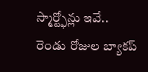స్మార్ట్ఫోన్లు ఇవే.. రెండు రోజుల బ్యాకప్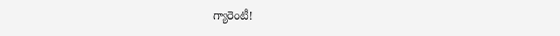గ్యారెంటీ!